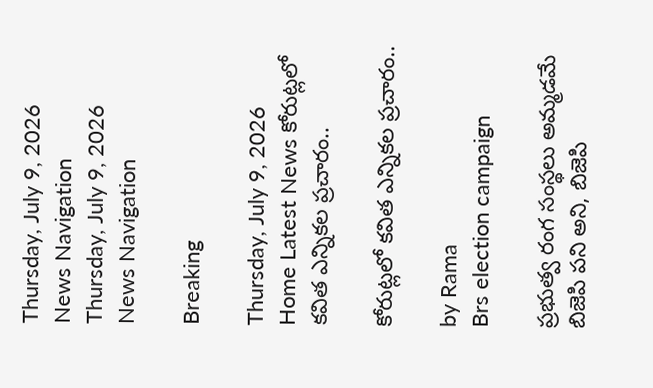Thursday, July 9, 2026
News Navigation
Thursday, July 9, 2026
News Navigation

Breaking

Thursday, July 9, 2026
Home Latest News కోరుట్లలో కవిత ఎన్నికల ప్రచారం..

కోరుట్లలో కవిత ఎన్నికల ప్రచారం..

by Rama
Brs election campaign

ప్రభుత్వ రంగ సంస్థలు అమ్మడమే బిజెపి పని అని, బిజెపి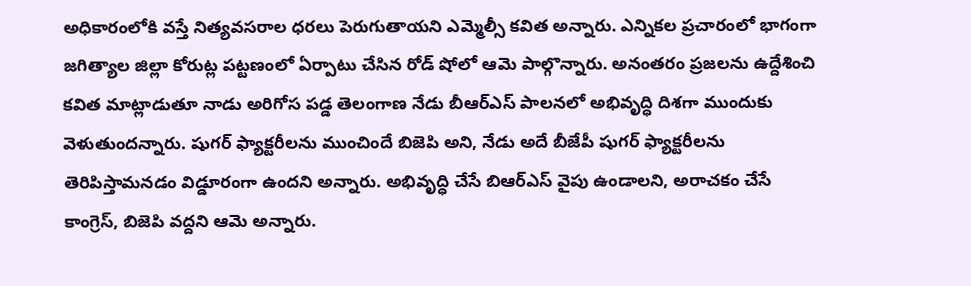అధికారంలోకి వస్తే నిత్యవసరాల ధరలు పెరుగుతాయని ఎమ్మెల్సీ కవిత అన్నారు. ఎన్నికల ప్రచారంలో భాగంగా జగిత్యాల జిల్లా కోరుట్ల పట్టణంలో ఏర్పాటు చేసిన రోడ్ షోలో ఆమె పాల్గొన్నారు. అనంతరం ప్రజలను ఉద్దేశించి కవిత మాట్లాడుతూ నాడు అరిగోస పడ్డ తెలంగాణ నేడు బీఆర్ఎస్ పాలనలో అభివృద్ధి దిశగా ముందుకు వెళుతుందన్నారు. షుగర్ ఫ్యాక్టరీలను ముంచిందే బిజెపి అని, నేడు అదే బీజేపీ షుగర్ ఫ్యాక్టరీలను తెరిపిస్తామనడం విడ్డూరంగా ఉందని అన్నారు. అభివృద్ధి చేసే బిఆర్ఎస్ వైపు ఉండాలని, అరాచకం చేసే కాంగ్రెస్, బిజెపి వద్దని ఆమె అన్నారు.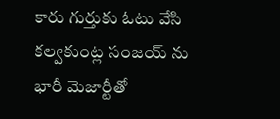కారు గుర్తుకు ఓటు వేసి కల్వకుంట్ల సంజయ్ ను భారీ మెజార్టీతో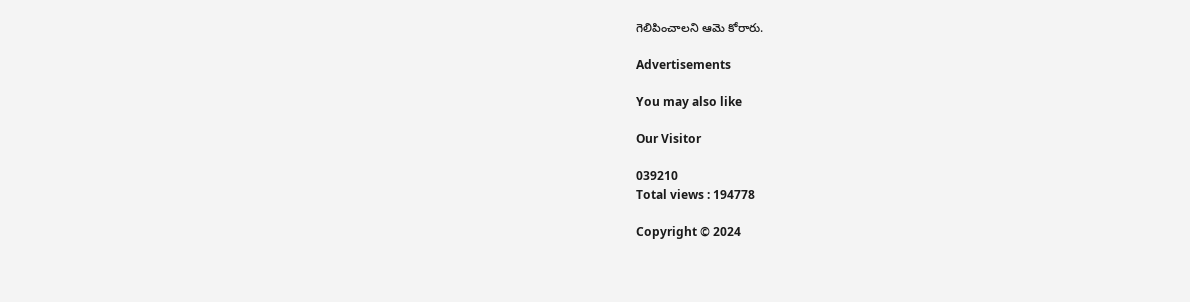గెలిపించాలని ఆమె కోరారు.

Advertisements

You may also like

Our Visitor

039210
Total views : 194778

Copyright © 2024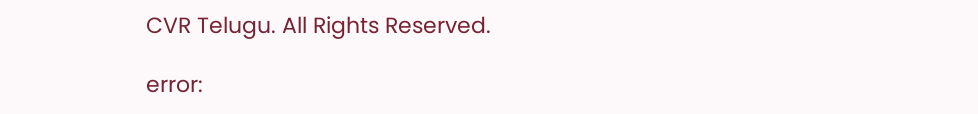CVR Telugu. All Rights Reserved.

error: